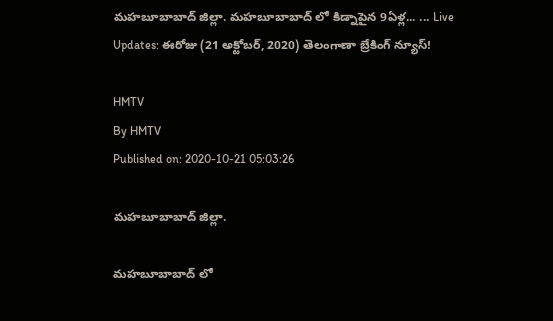మహబూబాబాద్ జిల్లా. మహబూబాబాద్ లో కిడ్నాపైన 9ఏళ్ల... ... Live Updates: ఈరోజు (21 అక్టోబర్, 2020) తెలంగాణా బ్రేకింగ్ న్యూస్!

HMTV
By HMTV
Published on: 2020-10-21 05:03:26

మహబూబాబాద్ జిల్లా.

మహబూబాబాద్ లో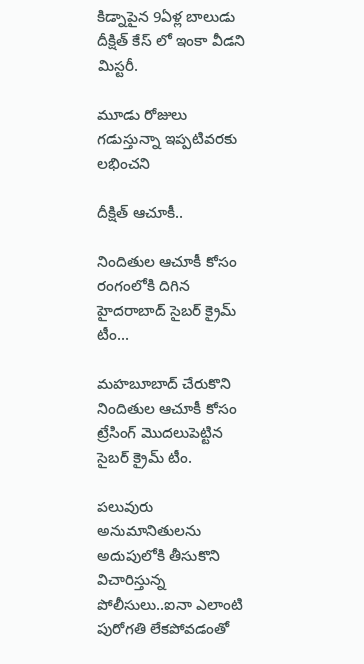కిడ్నాపైన 9ఏళ్ల బాలుడు దీక్షిత్ కేస్ లో ఇంకా వీడని మిస్టరీ.

మూడు రోజులు గడుస్తున్నా ఇప్పటివరకు లభించని

దీక్షిత్ ఆచూకీ..

నిందితుల ఆచూకీ కోసం రంగంలోకి దిగిన హైదరాబాద్ సైబర్ క్రైమ్ టీం...

మహబూబాద్ చేరుకొని నిందితుల ఆచూకీ కోసం ట్రేసింగ్ మొదలుపెట్టిన సైబర్ క్రైమ్ టీం.

పలువురు అనుమానితులను అదుపులోకి తీసుకొని విచారిస్తున్న పోలీసులు..ఐనా ఎలాంటి పురోగతి లేకపోవడంతో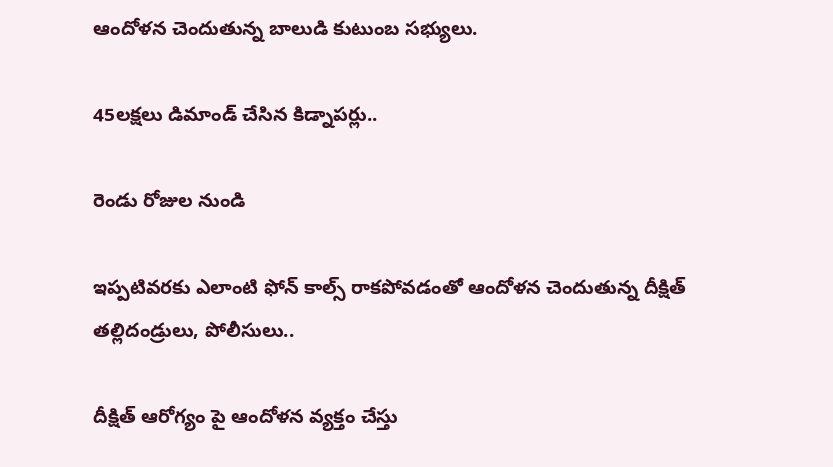ఆందోళన చెందుతున్న బాలుడి కుటుంబ సభ్యులు.

45లక్షలు డిమాండ్ చేసిన కిడ్నాపర్లు..

రెండు రోజుల నుండి

ఇప్పటివరకు ఎలాంటి ఫోన్ కాల్స్ రాకపోవడంతో ఆందోళన చెందుతున్న దీక్షిత్ తల్లిదండ్రులు, పోలీసులు..

దీక్షిత్ ఆరోగ్యం పై ఆందోళన వ్యక్తం చేస్తు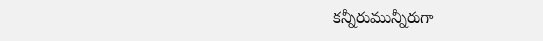కన్నీరుమున్నీరుగా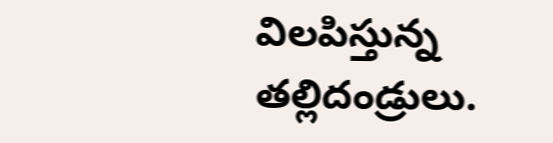విలపిస్తున్న తల్లిదండ్రులు.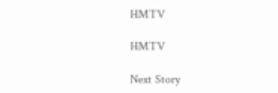HMTV

HMTV

Next Story